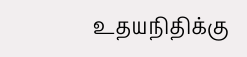உதயநிதிக்கு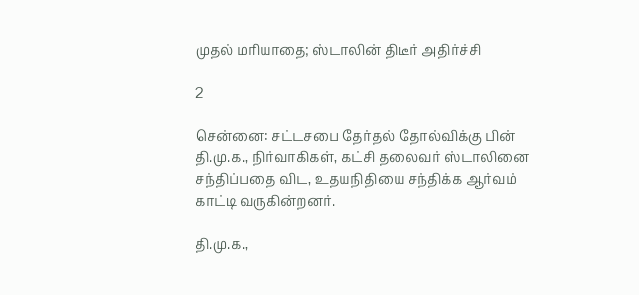முதல் மரியாதை; ஸ்டாலின் திடீர் அதிர்ச்சி

2

சென்னை: சட்டசபை தேர்தல் தோல்விக்கு பின் தி.மு.க., நிர்வாகிகள், கட்சி தலைவர் ஸ்டாலினை சந்திப்பதை விட, உதயநிதியை சந்திக்க ஆர்வம் காட்டி வருகின்றனர்.

தி.மு.க.,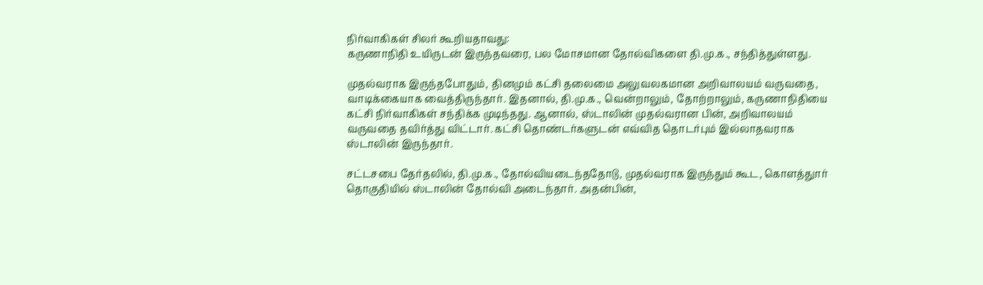நிர்வாகிகள் சிலர் கூறியதாவது:
கருணாநிதி உயிருடன் இருந்தவரை, பல மோசமான தோல்விகளை தி.மு.க., சந்தித்துள்ளது.

முதல்வராக இருந்தபோதும், தினமும் கட்சி தலைமை அலுவலகமான அறிவாலயம் வருவதை, வாடிக்கையாக வைத்திருந்தார். இதனால், தி.மு.க., வென்றாலும், தோற்றாலும், கருணாநிதியை கட்சி நிர்வாகிகள் சந்திக்க முடிந்தது. ஆனால், ஸ்டாலின் முதல்வரான பின், அறிவாலயம் வருவதை தவிர்த்து விட்டார். கட்சி தொண்டர்களுடன் எவ்வித தொடர்பும் இல்லாதவராக ஸ்டாலின் இருந்தார்.

சட்டசபை தேர்தலில், தி.மு.க., தோல்வியடைந்ததோடு, முதல்வராக இருந்தும் கூட, கொளத்துார் தொகுதியில் ஸ்டாலின் தோல்வி அடைந்தார். அதன்பின்,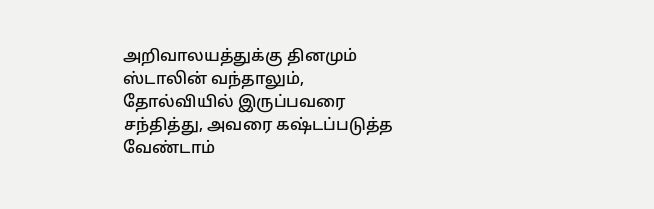அறிவாலயத்துக்கு தினமும் ஸ்டாலின் வந்தாலும், தோல்வியில் இருப்பவரை சந்தித்து, அவரை கஷ்டப்படுத்த வேண்டாம்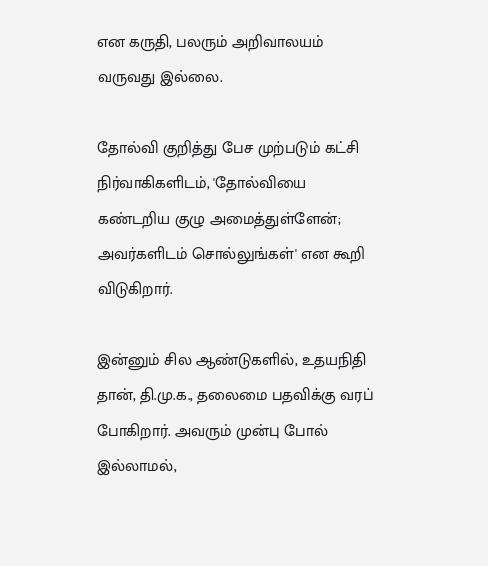என கருதி, பலரும் அறிவாலயம் வருவது இல்லை.

தோல்வி குறித்து பேச முற்படும் கட்சி நிர்வாகிகளிடம், 'தோல்வியை கண்டறிய குழு அமைத்துள்ளேன்; அவர்களிடம் சொல்லுங்கள்' என கூறி விடுகிறார்.

இன்னும் சில ஆண்டுகளில், உதயநிதி தான், தி.மு.க., தலைமை பதவிக்கு வரப் போகிறார். அவரும் முன்பு போல் இல்லாமல்,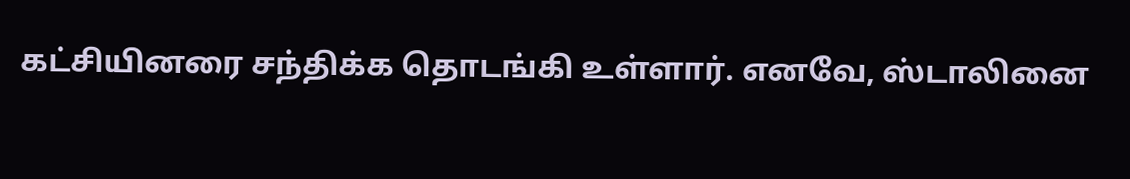கட்சியினரை சந்திக்க தொடங்கி உள்ளார். எனவே, ஸ்டாலினை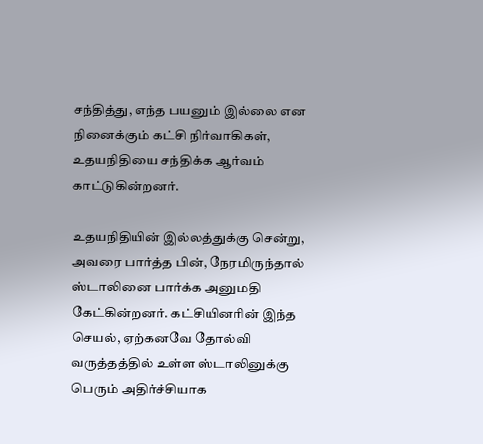சந்தித்து, எந்த பயனும் இல்லை என நினைக்கும் கட்சி நிர்வாகிகள், உதயநிதியை சந்திக்க ஆர்வம் காட்டுகின்றனர்.

உதயநிதியின் இல்லத்துக்கு சென்று, அவரை பார்த்த பின், நேரமிருந்தால் ஸ்டாலினை பார்க்க அனுமதி கேட்கின்றனர். கட்சியினரின் இந்த செயல், ஏற்கனவே தோல்வி வருத்தத்தில் உள்ள ஸ்டாலினுக்கு பெரும் அதிர்ச்சியாக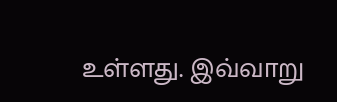உள்ளது. இவ்வாறு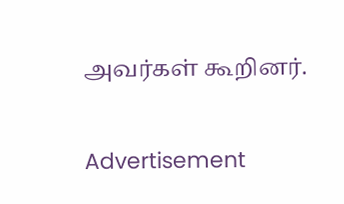அவர்கள் கூறினர்.

Advertisement